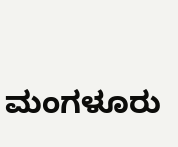ಮಂಗಳೂರು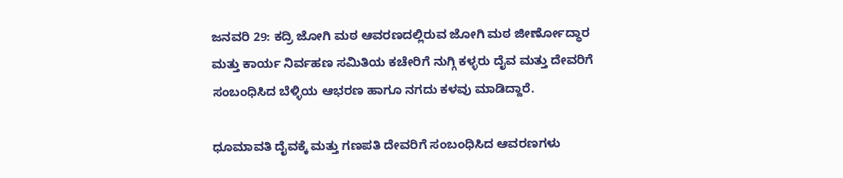ಜನವರಿ 29: ಕದ್ರಿ ಜೋಗಿ ಮಠ ಆವರಣದಲ್ಲಿರುವ ಜೋಗಿ ಮಠ ಜೀರ್ಣೋದ್ಧಾರ ಮತ್ತು ಕಾರ್ಯ ನಿರ್ವಹಣ ಸಮಿತಿಯ ಕಚೇರಿಗೆ ನುಗ್ಗಿ ಕಳ್ಳರು ದೈವ ಮತ್ತು ದೇವರಿಗೆ ಸಂಬಂಧಿಸಿದ ಬೆಳ್ಳಿಯ ಆಭರಣ ಹಾಗೂ ನಗದು ಕಳವು ಮಾಡಿದ್ದಾರೆ.

ಧೂಮಾವತಿ ದೈವಕ್ಕೆ ಮತ್ತು ಗಣಪತಿ ದೇವರಿಗೆ ಸಂಬಂಧಿಸಿದ ಆವರಣಗಳು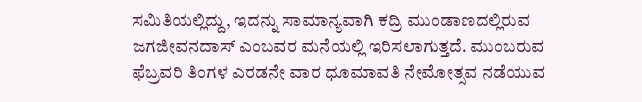ಸಮಿತಿಯಲ್ಲಿದ್ದು, ಇದನ್ನು ಸಾಮಾನ್ಯವಾಗಿ ಕದ್ರಿ ಮುಂಡಾಣದಲ್ಲಿರುವ ಜಗಜೀವನದಾಸ್ ಎಂಬವರ ಮನೆಯಲ್ಲಿ ಇರಿಸಲಾಗುತ್ತದೆ. ಮುಂಬರುವ ಫೆಬ್ರವರಿ ತಿಂಗಳ ಎರಡನೇ ವಾರ ಧೂಮಾವತಿ ನೇಮೋತ್ಸವ ನಡೆಯುವ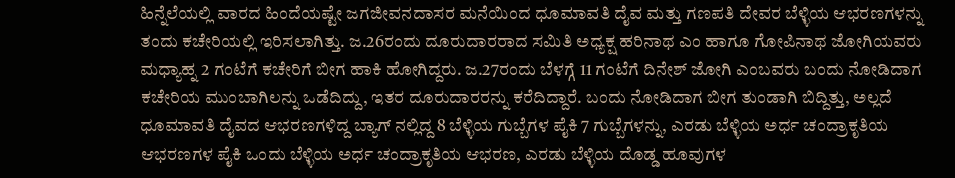ಹಿನ್ನೆಲೆಯಲ್ಲಿ ವಾರದ ಹಿಂದೆಯಷ್ಟೇ ಜಗಜೀವನದಾಸರ ಮನೆಯಿಂದ ಧೂಮಾವತಿ ದೈವ ಮತ್ತು ಗಣಪತಿ ದೇವರ ಬೆಳ್ಳಿಯ ಆಭರಣಗಳನ್ನು ತಂದು ಕಚೇರಿಯಲ್ಲಿ ಇರಿಸಲಾಗಿತ್ತು. ಜ.26ರಂದು ದೂರುದಾರರಾದ ಸಮಿತಿ ಅಧ್ಯಕ್ಷ ಹರಿನಾಥ ಎಂ ಹಾಗೂ ಗೋಪಿನಾಥ ಜೋಗಿಯವರು ಮಧ್ಯಾಹ್ನ 2 ಗಂಟೆಗೆ ಕಚೇರಿಗೆ ಬೀಗ ಹಾಕಿ ಹೋಗಿದ್ದರು. ಜ.27ರಂದು ಬೆಳಗ್ಗೆ 11 ಗಂಟೆಗೆ ದಿನೇಶ್ ಜೋಗಿ ಎಂಬವರು ಬಂದು ನೋಡಿದಾಗ ಕಚೇರಿಯ ಮುಂಬಾಗಿಲನ್ನು ಒಡೆದಿದ್ದು, ಇತರ ದೂರುದಾರರನ್ನು ಕರೆದಿದ್ದಾರೆ. ಬಂದು ನೋಡಿದಾಗ ಬೀಗ ತುಂಡಾಗಿ ಬಿದ್ದಿತ್ತು, ಅಲ್ಲದೆ ಧೂಮಾವತಿ ದೈವದ ಆಭರಣಗಳಿದ್ದ ಬ್ಯಾಗ್ ನಲ್ಲಿದ್ದ 8 ಬೆಳ್ಳಿಯ ಗುಬ್ಬೆಗಳ ಪೈಕಿ 7 ಗುಬ್ಬೆಗಳನ್ನು, ಎರಡು ಬೆಳ್ಳಿಯ ಅರ್ಧ ಚಂದ್ರಾಕೃತಿಯ ಆಭರಣಗಳ ಪೈಕಿ ಒಂದು ಬೆಳ್ಳಿಯ ಅರ್ಧ ಚಂದ್ರಾಕೃತಿಯ ಆಭರಣ, ಎರಡು ಬೆಳ್ಳಿಯ ದೊಡ್ಡ ಹೂವುಗಳ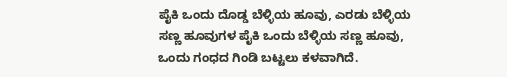ಪೈಕಿ ಒಂದು ದೊಡ್ಡ ಬೆಳ್ಳಿಯ ಹೂವು, ಎರಡು ಬೆಳ್ಳಿಯ ಸಣ್ಣ ಹೂವುಗಳ ಪೈಕಿ ಒಂದು ಬೆಳ್ಳಿಯ ಸಣ್ಣ ಹೂವು, ಒಂದು ಗಂಧದ ಗಿಂಡಿ ಬಟ್ಟಲು ಕಳವಾಗಿದೆ.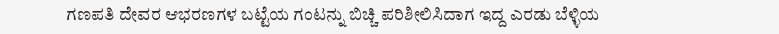ಗಣಪತಿ ದೇವರ ಆಭರಣಗಳ ಬಟ್ಟೆಯ ಗಂಟನ್ನು ಬಿಚ್ಚಿ ಪರಿಶೀಲಿಸಿದಾಗ ಇದ್ದ ಎರಡು ಬೆಳ್ಳಿಯ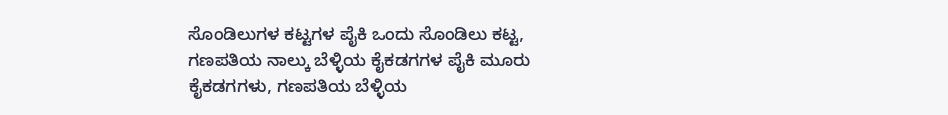ಸೊಂಡಿಲುಗಳ ಕಟ್ಟಗಳ ಪೈಕಿ ಒಂದು ಸೊಂಡಿಲು ಕಟ್ಟ, ಗಣಪತಿಯ ನಾಲ್ಕು ಬೆಳ್ಳಿಯ ಕೈಕಡಗಗಳ ಪೈಕಿ ಮೂರು ಕೈಕಡಗಗಳು, ಗಣಪತಿಯ ಬೆಳ್ಳಿಯ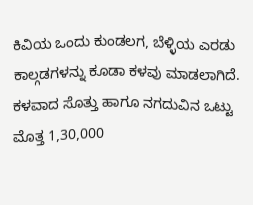ಕಿವಿಯ ಒಂದು ಕುಂಡಲಗ, ಬೆಳ್ಳಿಯ ಎರಡು ಕಾಲ್ಗಡಗಳನ್ನು ಕೂಡಾ ಕಳವು ಮಾಡಲಾಗಿದೆ. ಕಳವಾದ ಸೊತ್ತು ಹಾಗೂ ನಗದುವಿನ ಒಟ್ಟು ಮೊತ್ತ 1,30,000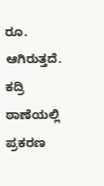ರೂ. ಆಗಿರುತ್ತದೆ. ಕದ್ರಿ ಠಾಣೆಯಲ್ಲಿ ಪ್ರಕರಣ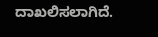ದಾಖಲಿಸಲಾಗಿದೆ.